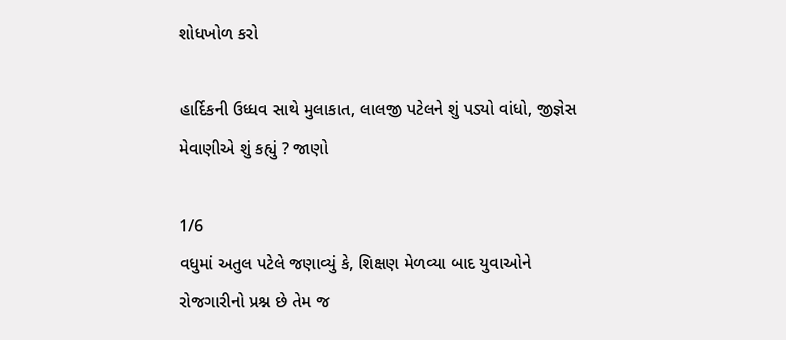શોધખોળ કરો

હાર્દિકની ઉધ્ધવ સાથે મુલાકાત, લાલજી પટેલને શું પડ્યો વાંધો, જીજ્ઞેસ મેવાણીએ શું કહ્યું ? જાણો

1/6
વધુમાં અતુલ પટેલે જણાવ્યું કે, શિક્ષણ મેળવ્યા બાદ યુવાઓને રોજગારીનો પ્રશ્ન છે તેમ જ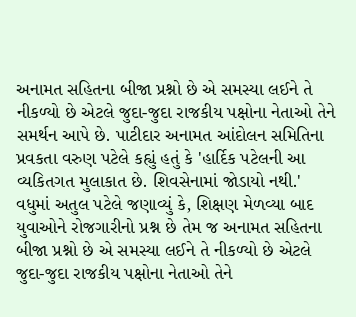અનામત સહિતના બીજા પ્રશ્નો છે એ સમસ્યા લઈને તે નીકળ્યો છે એટલે જુદા-જુદા રાજકીય પક્ષોના નેતાઓ તેને સમર્થન આપે છે. પાટીદાર અનામત આંદોલન સમિતિના પ્રવકતા વરુણ પટેલે કહ્યું હતું કે 'હાર્દિક પટેલની આ વ્યકિતગત મુલાકાત છે. શિવસેનામાં જોડાયો નથી.'
વધુમાં અતુલ પટેલે જણાવ્યું કે, શિક્ષણ મેળવ્યા બાદ યુવાઓને રોજગારીનો પ્રશ્ન છે તેમ જ અનામત સહિતના બીજા પ્રશ્નો છે એ સમસ્યા લઈને તે નીકળ્યો છે એટલે જુદા-જુદા રાજકીય પક્ષોના નેતાઓ તેને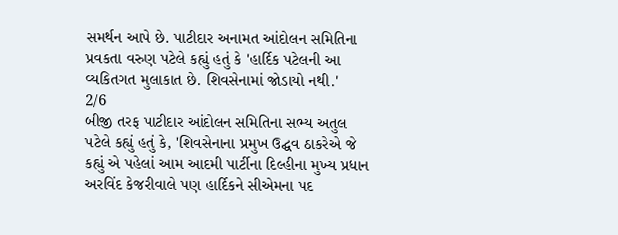સમર્થન આપે છે. પાટીદાર અનામત આંદોલન સમિતિના પ્રવકતા વરુણ પટેલે કહ્યું હતું કે 'હાર્દિક પટેલની આ વ્યકિતગત મુલાકાત છે. શિવસેનામાં જોડાયો નથી.'
2/6
બીજી તરફ પાટીદાર આંદોલન સમિતિના સભ્ય અતુલ પટેલે કહ્યું હતું કે, 'શિવસેનાના પ્રમુખ ઉદ્ઘવ ઠાકરેએ જે કહ્યું એ પહેલાં આમ આદમી પાર્ટીના દિલ્હીના મુખ્ય પ્રધાન અરવિંદ કેજરીવાલે પણ હાર્દિકને સીએમના પદ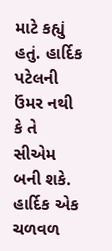માટે કહ્યું હતું. હાર્દિક પટેલની ઉંમર નથી કે તે સીએમ બની શકે. હાર્દિક એક ચળવળ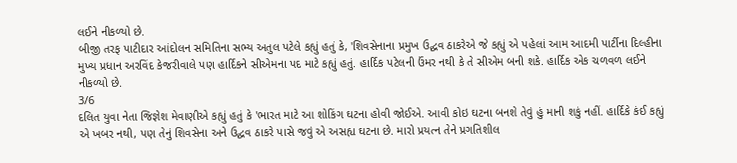લઈને નીકળ્યો છે.
બીજી તરફ પાટીદાર આંદોલન સમિતિના સભ્ય અતુલ પટેલે કહ્યું હતું કે, 'શિવસેનાના પ્રમુખ ઉદ્ઘવ ઠાકરેએ જે કહ્યું એ પહેલાં આમ આદમી પાર્ટીના દિલ્હીના મુખ્ય પ્રધાન અરવિંદ કેજરીવાલે પણ હાર્દિકને સીએમના પદ માટે કહ્યું હતું. હાર્દિક પટેલની ઉંમર નથી કે તે સીએમ બની શકે. હાર્દિક એક ચળવળ લઈને નીકળ્યો છે.
3/6
દલિત યુવા નેતા જિજ્ઞેશ મેવાણીએ કહ્યું હતું કે 'ભારત માટે આ શોકિંગ ઘટના હોવી જોઈએ. આવી કોઇ ઘટના બનશે તેવું હું માની શકું નહીં. હાર્દિકે કંઈ કહ્યું એ ખબર નથી, પણ તેનું શિવસેના અને ઉદ્ઘવ ઠાકરે પાસે જવું એ અસહ્ય ઘટના છે. મારો પ્રયત્ન તેને પ્રગતિશીલ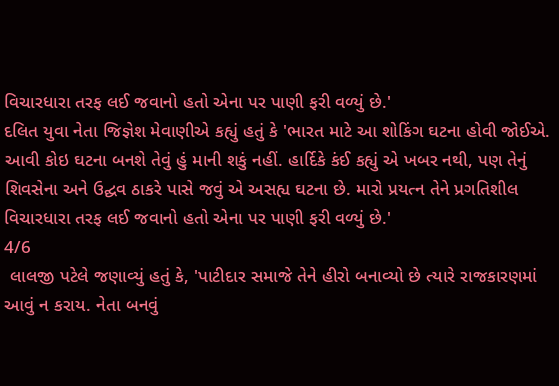વિચારધારા તરફ લઈ જવાનો હતો એના પર પાણી ફરી વળ્યું છે.'
દલિત યુવા નેતા જિજ્ઞેશ મેવાણીએ કહ્યું હતું કે 'ભારત માટે આ શોકિંગ ઘટના હોવી જોઈએ. આવી કોઇ ઘટના બનશે તેવું હું માની શકું નહીં. હાર્દિકે કંઈ કહ્યું એ ખબર નથી, પણ તેનું શિવસેના અને ઉદ્ઘવ ઠાકરે પાસે જવું એ અસહ્ય ઘટના છે. મારો પ્રયત્ન તેને પ્રગતિશીલ વિચારધારા તરફ લઈ જવાનો હતો એના પર પાણી ફરી વળ્યું છે.'
4/6
 લાલજી પટેલે જણાવ્યું હતું કે, 'પાટીદાર સમાજે તેને હીરો બનાવ્યો છે ત્યારે રાજકારણમાં આવું ન કરાય. નેતા બનવું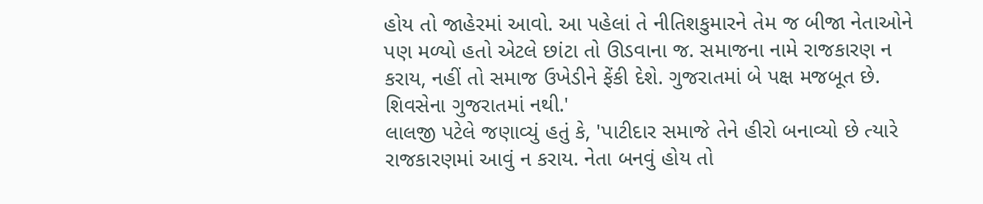હોય તો જાહેરમાં આવો. આ પહેલાં તે નીતિશકુમારને તેમ જ બીજા નેતાઓને પણ મળ્યો હતો એટલે છાંટા તો ઊડવાના જ. સમાજના નામે રાજકારણ ન કરાય, નહીં તો સમાજ ઉખેડીને ફેંકી દેશે. ગુજરાતમાં બે પક્ષ મજબૂત છે. શિવસેના ગુજરાતમાં નથી.'
લાલજી પટેલે જણાવ્યું હતું કે, 'પાટીદાર સમાજે તેને હીરો બનાવ્યો છે ત્યારે રાજકારણમાં આવું ન કરાય. નેતા બનવું હોય તો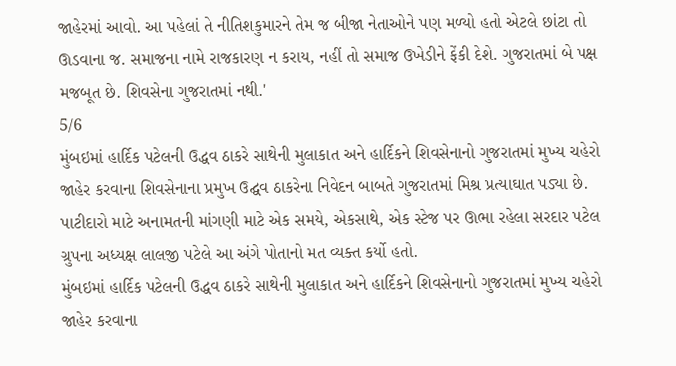જાહેરમાં આવો. આ પહેલાં તે નીતિશકુમારને તેમ જ બીજા નેતાઓને પણ મળ્યો હતો એટલે છાંટા તો ઊડવાના જ. સમાજના નામે રાજકારણ ન કરાય, નહીં તો સમાજ ઉખેડીને ફેંકી દેશે. ગુજરાતમાં બે પક્ષ મજબૂત છે. શિવસેના ગુજરાતમાં નથી.'
5/6
મુંબઇમાં હાર્દિક પટેલની ઉદ્ધવ ઠાકરે સાથેની મુલાકાત અને હાર્દિકને શિવસેનાનો ગુજરાતમાં મુખ્ય ચહેરો જાહેર કરવાના શિવસેનાના પ્રમુખ ઉદ્ઘવ ઠાકરેના નિવેદન બાબતે ગુજરાતમાં મિશ્ર પ્રત્યાઘાત પડ્યા છે. પાટીદારો માટે અનામતની માંગણી માટે એક સમયે, એકસાથે, એક સ્ટેજ પર ઊભા રહેલા સરદાર પટેલ ગ્રુપના અધ્યક્ષ લાલજી પટેલે આ અંગે પોતાનો મત વ્યક્ત કર્યો હતો.
મુંબઇમાં હાર્દિક પટેલની ઉદ્ધવ ઠાકરે સાથેની મુલાકાત અને હાર્દિકને શિવસેનાનો ગુજરાતમાં મુખ્ય ચહેરો જાહેર કરવાના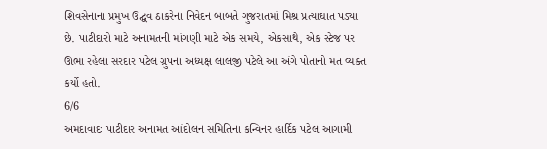શિવસેનાના પ્રમુખ ઉદ્ઘવ ઠાકરેના નિવેદન બાબતે ગુજરાતમાં મિશ્ર પ્રત્યાઘાત પડ્યા છે. પાટીદારો માટે અનામતની માંગણી માટે એક સમયે, એકસાથે, એક સ્ટેજ પર ઊભા રહેલા સરદાર પટેલ ગ્રુપના અધ્યક્ષ લાલજી પટેલે આ અંગે પોતાનો મત વ્યક્ત કર્યો હતો.
6/6
અમદાવાદઃ પાટીદાર અનામત આંદોલન સમિતિના કન્વિનર હાર્દિક પટેલ આગામી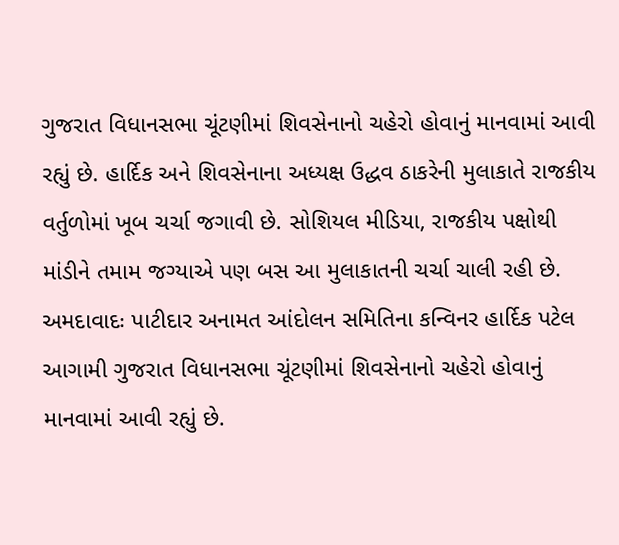ગુજરાત વિધાનસભા ચૂંટણીમાં શિવસેનાનો ચહેરો હોવાનું માનવામાં આવી રહ્યું છે. હાર્દિક અને શિવસેનાના અધ્યક્ષ ઉદ્ધવ ઠાકરેની મુલાકાતે રાજકીય વર્તુળોમાં ખૂબ ચર્ચા જગાવી છે. સોશિયલ મીડિયા, રાજકીય પક્ષોથી માંડીને તમામ જગ્યાએ પણ બસ આ મુલાકાતની ચર્ચા ચાલી રહી છે.
અમદાવાદઃ પાટીદાર અનામત આંદોલન સમિતિના કન્વિનર હાર્દિક પટેલ આગામી ગુજરાત વિધાનસભા ચૂંટણીમાં શિવસેનાનો ચહેરો હોવાનું માનવામાં આવી રહ્યું છે.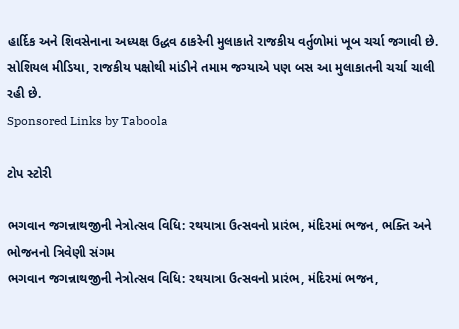હાર્દિક અને શિવસેનાના અધ્યક્ષ ઉદ્ધવ ઠાકરેની મુલાકાતે રાજકીય વર્તુળોમાં ખૂબ ચર્ચા જગાવી છે. સોશિયલ મીડિયા, રાજકીય પક્ષોથી માંડીને તમામ જગ્યાએ પણ બસ આ મુલાકાતની ચર્ચા ચાલી રહી છે.
Sponsored Links by Taboola

ટોપ સ્ટોરી

ભગવાન જગન્નાથજીની નેત્રોત્સવ વિધિ: રથયાત્રા ઉત્સવનો પ્રારંભ, મંદિરમાં ભજન, ભક્તિ અને ભોજનનો ત્રિવેણી સંગમ
ભગવાન જગન્નાથજીની નેત્રોત્સવ વિધિ: રથયાત્રા ઉત્સવનો પ્રારંભ, મંદિરમાં ભજન,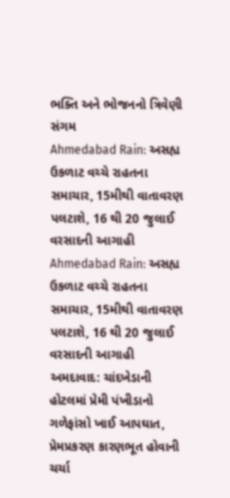ભક્તિ અને ભોજનનો ત્રિવેણી સંગમ
Ahmedabad Rain: અસહ્ય ઉકળાટ વચ્ચે રાહતના સમાચાર, 15મીથી વાતાવરણ પલટાશે, 16 થી 20 જુલાઈ વરસાદની આગાહી
Ahmedabad Rain: અસહ્ય ઉકળાટ વચ્ચે રાહતના સમાચાર, 15મીથી વાતાવરણ પલટાશે, 16 થી 20 જુલાઈ વરસાદની આગાહી
અમદાવાદ: ચાંદખેડાની હોટલમાં પ્રેમી પંખીડાનો ગળેફાંસો ખાઈ આપઘાત, પ્રેમપ્રકરણ કારણભૂત હોવાની ચર્ચા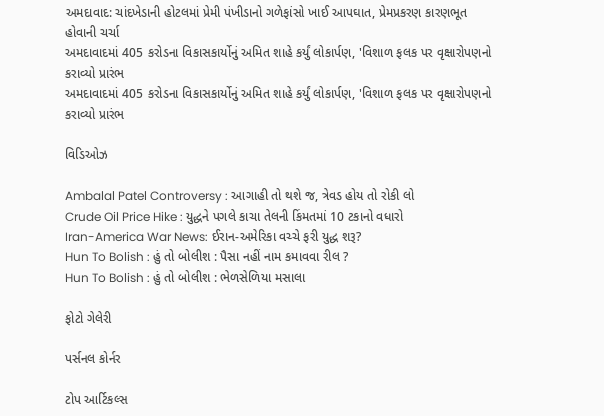અમદાવાદ: ચાંદખેડાની હોટલમાં પ્રેમી પંખીડાનો ગળેફાંસો ખાઈ આપઘાત, પ્રેમપ્રકરણ કારણભૂત હોવાની ચર્ચા
અમદાવાદમાં 405 કરોડના વિકાસકાર્યોનું અમિત શાહે કર્યું લોકાર્પણ, 'વિશાળ ફલક પર વૃક્ષારોપણનો કરાવ્યો પ્રારંભ
અમદાવાદમાં 405 કરોડના વિકાસકાર્યોનું અમિત શાહે કર્યું લોકાર્પણ, 'વિશાળ ફલક પર વૃક્ષારોપણનો કરાવ્યો પ્રારંભ

વિડિઓઝ

Ambalal Patel Controversy : આગાહી તો થશે જ, ત્રેવડ હોય તો રોકી લો
Crude Oil Price Hike : યુદ્ધને પગલે કાચા તેલની કિંમતમાં 10 ટકાનો વધારો
Iran-America War News: ઈરાન-અમેરિકા વચ્ચે ફરી યુદ્ધ શરૂ?
Hun To Bolish : હું તો બોલીશ : પૈસા નહીં નામ કમાવવા રીલ ?
Hun To Bolish : હું તો બોલીશ : ભેળસેળિયા મસાલા

ફોટો ગેલેરી

પર્સનલ કોર્નર

ટોપ આર્ટિકલ્સ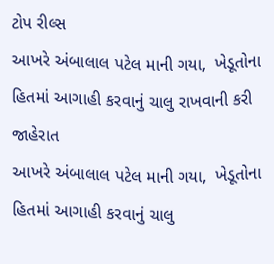ટોપ રીલ્સ
આખરે અંબાલાલ પટેલ માની ગયા,  ખેડૂતોના હિતમાં આગાહી કરવાનું ચાલુ રાખવાની કરી જાહેરાત
આખરે અંબાલાલ પટેલ માની ગયા,  ખેડૂતોના હિતમાં આગાહી કરવાનું ચાલુ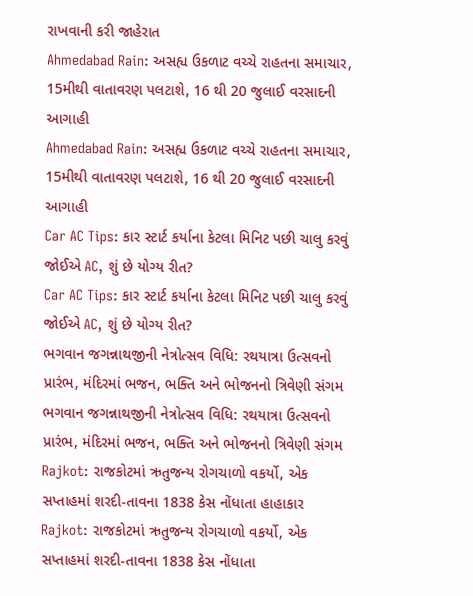રાખવાની કરી જાહેરાત
Ahmedabad Rain: અસહ્ય ઉકળાટ વચ્ચે રાહતના સમાચાર, 15મીથી વાતાવરણ પલટાશે, 16 થી 20 જુલાઈ વરસાદની આગાહી
Ahmedabad Rain: અસહ્ય ઉકળાટ વચ્ચે રાહતના સમાચાર, 15મીથી વાતાવરણ પલટાશે, 16 થી 20 જુલાઈ વરસાદની આગાહી
Car AC Tips: કાર સ્ટાર્ટ કર્યાના કેટલા મિનિટ પછી ચાલુ કરવું જોઈએ AC, શું છે યોગ્ય રીત?
Car AC Tips: કાર સ્ટાર્ટ કર્યાના કેટલા મિનિટ પછી ચાલુ કરવું જોઈએ AC, શું છે યોગ્ય રીત?
ભગવાન જગન્નાથજીની નેત્રોત્સવ વિધિ: રથયાત્રા ઉત્સવનો પ્રારંભ, મંદિરમાં ભજન, ભક્તિ અને ભોજનનો ત્રિવેણી સંગમ
ભગવાન જગન્નાથજીની નેત્રોત્સવ વિધિ: રથયાત્રા ઉત્સવનો પ્રારંભ, મંદિરમાં ભજન, ભક્તિ અને ભોજનનો ત્રિવેણી સંગમ
Rajkot: રાજકોટમાં ઋતુજન્ય રોગચાળો વકર્યો, એક સપ્તાહમાં શરદી-તાવના 1838 કેસ નોંધાતા હાહાકાર
Rajkot: રાજકોટમાં ઋતુજન્ય રોગચાળો વકર્યો, એક સપ્તાહમાં શરદી-તાવના 1838 કેસ નોંધાતા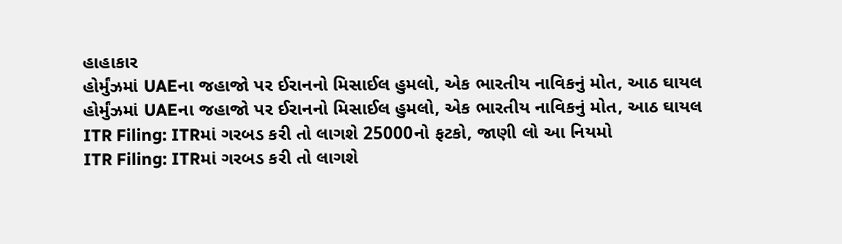હાહાકાર
હોર્મુંઝમાં UAEના જહાજો પર ઈરાનનો મિસાઈલ હુમલો, એક ભારતીય નાવિકનું મોત, આઠ ઘાયલ
હોર્મુંઝમાં UAEના જહાજો પર ઈરાનનો મિસાઈલ હુમલો, એક ભારતીય નાવિકનું મોત, આઠ ઘાયલ
ITR Filing: ITRમાં ગરબડ કરી તો લાગશે 25000નો ફટકો, જાણી લો આ નિયમો
ITR Filing: ITRમાં ગરબડ કરી તો લાગશે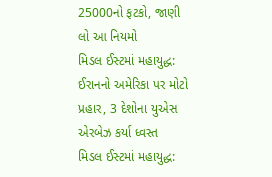25000નો ફટકો, જાણી લો આ નિયમો
મિડલ ઈસ્ટમાં મહાયુદ્ધ: ઈરાનનો અમેરિકા પર મોટો પ્રહાર, 3 દેશોના યુએસ એરબેઝ કર્યા ધ્વસ્ત
મિડલ ઈસ્ટમાં મહાયુદ્ધ: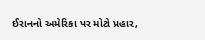ઈરાનનો અમેરિકા પર મોટો પ્રહાર,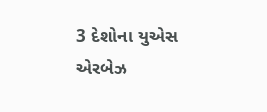3 દેશોના યુએસ એરબેઝ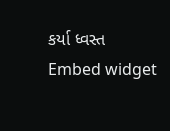કર્યા ધ્વસ્ત
Embed widget